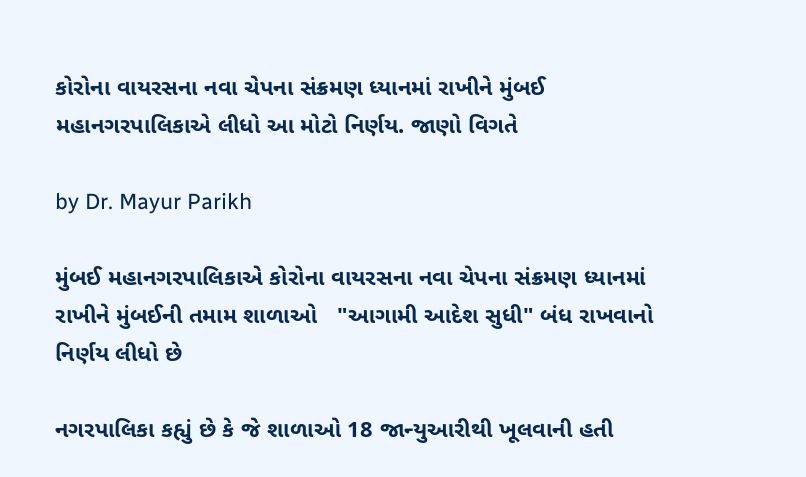કોરોના વાયરસના નવા ચેપના સંક્રમણ ધ્યાનમાં રાખીને મુંબઈ મહાનગરપાલિકાએ લીધો આ મોટો નિર્ણય. જાણો વિગતે

by Dr. Mayur Parikh

મુંબઈ મહાનગરપાલિકાએ કોરોના વાયરસના નવા ચેપના સંક્રમણ ધ્યાનમાં રાખીને મુંબઈની તમામ શાળાઓ   "આગામી આદેશ સુધી" બંધ રાખવાનો નિર્ણય લીધો છે

નગરપાલિકા કહ્યું છે કે જે શાળાઓ 18 જાન્યુઆરીથી ખૂલવાની હતી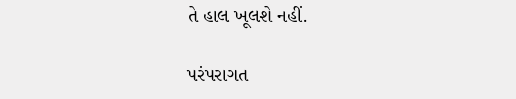તે હાલ ખૂલશે નહીં.

પરંપરાગત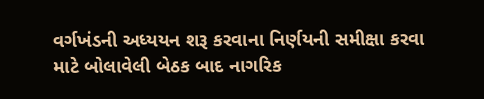વર્ગખંડની અધ્યયન શરૂ કરવાના નિર્ણયની સમીક્ષા કરવા માટે બોલાવેલી બેઠક બાદ નાગરિક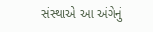સંસ્થાએ આ અંગેનું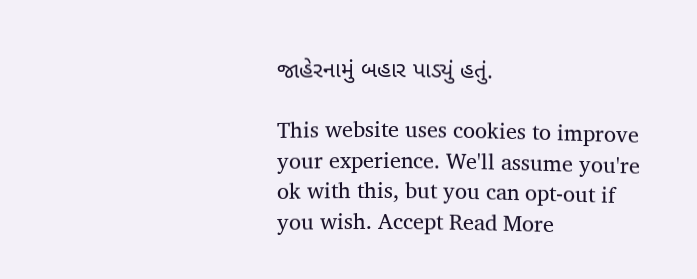જાહેરનામું બહાર પાડ્યું હતું.

This website uses cookies to improve your experience. We'll assume you're ok with this, but you can opt-out if you wish. Accept Read More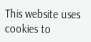This website uses cookies to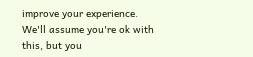improve your experience. We'll assume you're ok with this, but you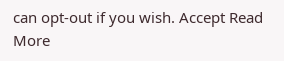can opt-out if you wish. Accept Read More